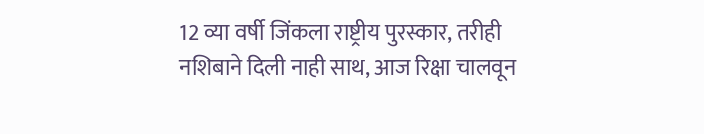12 व्या वर्षी जिंकला राष्ट्रीय पुरस्कार, तरीही नशिबाने दिली नाही साथ, आज रिक्षा चालवून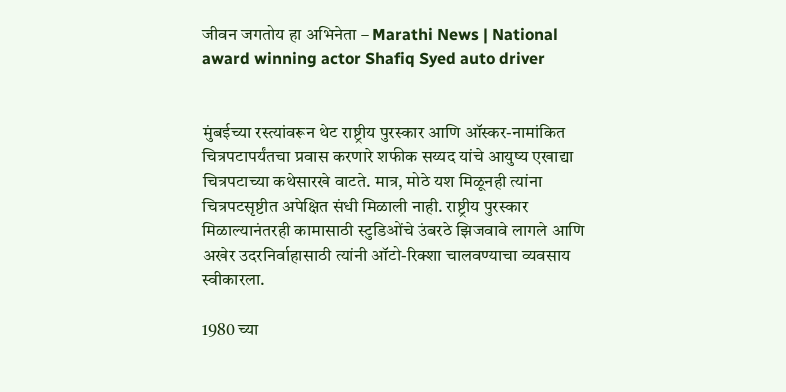जीवन जगतोय हा अभिनेता – Marathi News | National award winning actor Shafiq Syed auto driver


मुंबईच्या रस्त्यांवरून थेट राष्ट्रीय पुरस्कार आणि ऑस्कर-नामांकित चित्रपटापर्यंतचा प्रवास करणारे शफीक सय्यद यांचे आयुष्य एखाद्या चित्रपटाच्या कथेसारखे वाटते. मात्र, मोठे यश मिळूनही त्यांना चित्रपटसृष्टीत अपेक्षित संधी मिळाली नाही. राष्ट्रीय पुरस्कार मिळाल्यानंतरही कामासाठी स्टुडिओंचे उंबरठे झिजवावे लागले आणि अखेर उदरनिर्वाहासाठी त्यांनी ऑटो-रिक्शा चालवण्याचा व्यवसाय स्वीकारला.

1980 च्या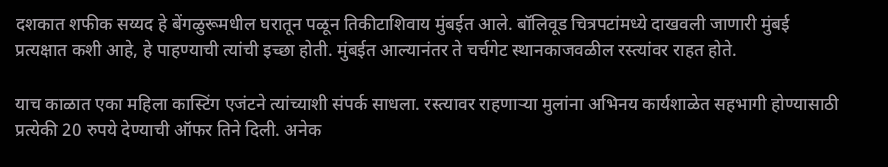दशकात शफीक सय्यद हे बेंगळुरूमधील घरातून पळून तिकीटाशिवाय मुंबईत आले. बॉलिवूड चित्रपटांमध्ये दाखवली जाणारी मुंबई प्रत्यक्षात कशी आहे, हे पाहण्याची त्यांची इच्छा होती. मुंबईत आल्यानंतर ते चर्चगेट स्थानकाजवळील रस्त्यांवर राहत होते.

याच काळात एका महिला कास्टिंग एजंटने त्यांच्याशी संपर्क साधला. रस्त्यावर राहणाऱ्या मुलांना अभिनय कार्यशाळेत सहभागी होण्यासाठी प्रत्येकी 20 रुपये देण्याची ऑफर तिने दिली. अनेक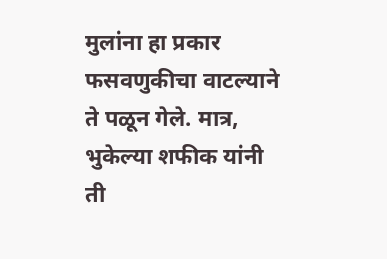मुलांना हा प्रकार फसवणुकीचा वाटल्याने ते पळून गेले. मात्र, भुकेल्या शफीक यांनी ती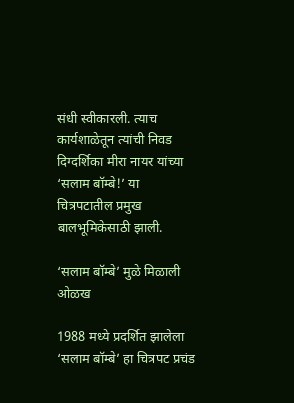संधी स्वीकारली. त्याच कार्यशाळेतून त्यांची निवड दिग्दर्शिका मीरा नायर यांच्या ‘सलाम बॉम्बे!’ या चित्रपटातील प्रमुख बालभूमिकेसाठी झाली.

‘सलाम बॉम्बे’ मुळे मिळाली ओळख

1988 मध्ये प्रदर्शित झालेला ‘सलाम बॉम्बे’ हा चित्रपट प्रचंड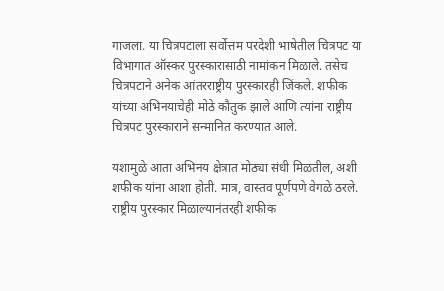गाजला. या चित्रपटाला सर्वोत्तम परदेशी भाषेतील चित्रपट या विभागात ऑस्कर पुरस्कारासाठी नामांकन मिळाले. तसेच चित्रपटाने अनेक आंतरराष्ट्रीय पुरस्कारही जिंकले. शफीक यांच्या अभिनयाचेही मोठे कौतुक झाले आणि त्यांना राष्ट्रीय चित्रपट पुरस्काराने सन्मानित करण्यात आले.

यशामुळे आता अभिनय क्षेत्रात मोठ्या संधी मिळतील, अशी शफीक यांना आशा होती. मात्र, वास्तव पूर्णपणे वेगळे ठरले. राष्ट्रीय पुरस्कार मिळाल्यानंतरही शफीक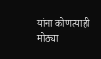यांना कोणत्याही मोठ्या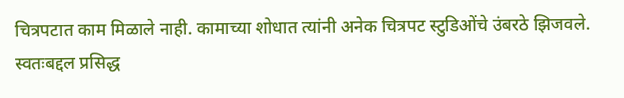चित्रपटात काम मिळाले नाही. कामाच्या शोधात त्यांनी अनेक चित्रपट स्टुडिओंचे उंबरठे झिजवले. स्वतःबद्दल प्रसिद्ध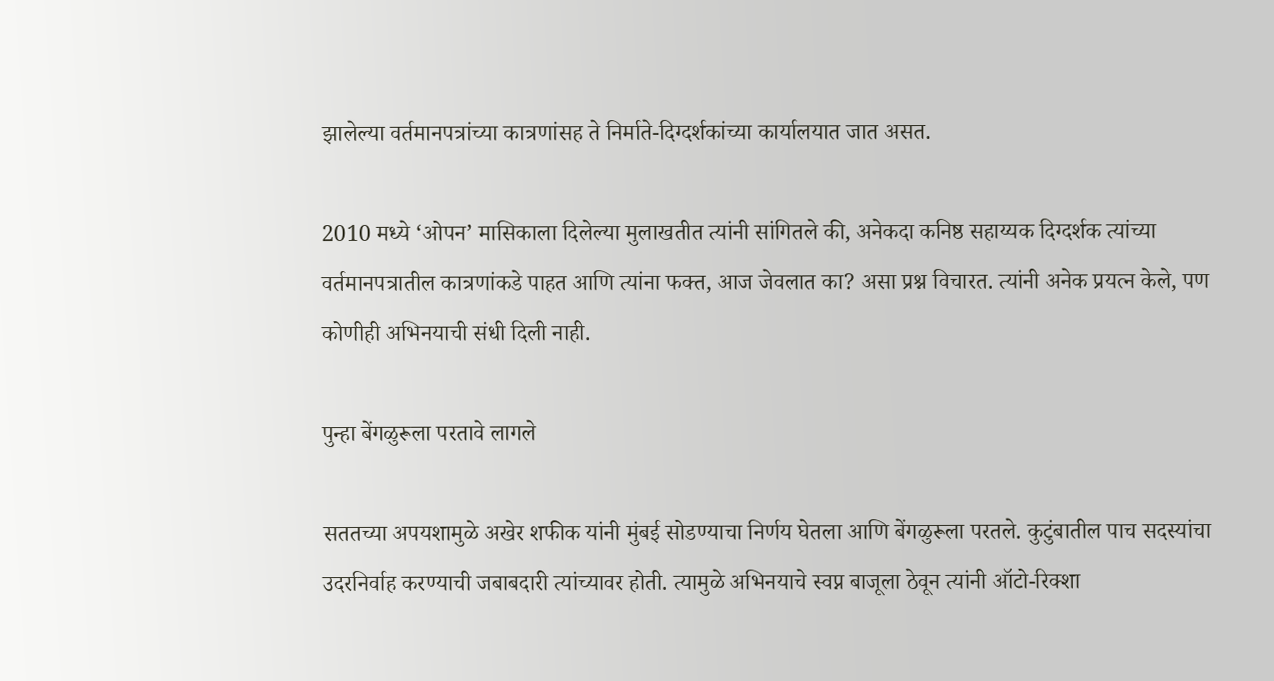झालेल्या वर्तमानपत्रांच्या कात्रणांसह ते निर्माते-दिग्दर्शकांच्या कार्यालयात जात असत.

2010 मध्ये ‘ओपन’ मासिकाला दिलेल्या मुलाखतीत त्यांनी सांगितले की, अनेकदा कनिष्ठ सहाय्यक दिग्दर्शक त्यांच्या वर्तमानपत्रातील कात्रणांकडे पाहत आणि त्यांना फक्त, आज जेवलात का? असा प्रश्न विचारत. त्यांनी अनेक प्रयत्न केले, पण कोणीही अभिनयाची संधी दिली नाही.

पुन्हा बेंगळुरूला परतावे लागले

सततच्या अपयशामुळे अखेर शफीक यांनी मुंबई सोडण्याचा निर्णय घेतला आणि बेंगळुरूला परतले. कुटुंबातील पाच सदस्यांचा उदरनिर्वाह करण्याची जबाबदारी त्यांच्यावर होती. त्यामुळे अभिनयाचे स्वप्न बाजूला ठेवून त्यांनी ऑटो-रिक्शा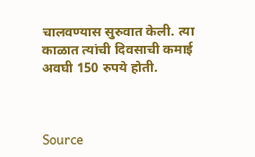चालवण्यास सुरुवात केली. त्या काळात त्यांची दिवसाची कमाई अवघी 150 रुपये होती.



Source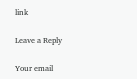link

Leave a Reply

Your email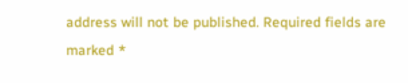address will not be published. Required fields are marked *